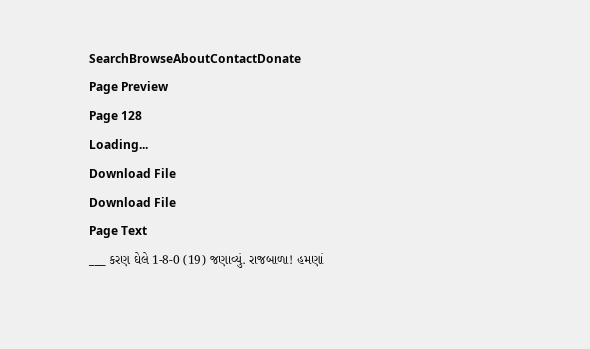SearchBrowseAboutContactDonate
Page Preview
Page 128
Loading...
Download File
Download File
Page Text
___ કરણ ઘેલે 1-8-0 (19) જણાવ્યું. રાજબાળા! હમણાં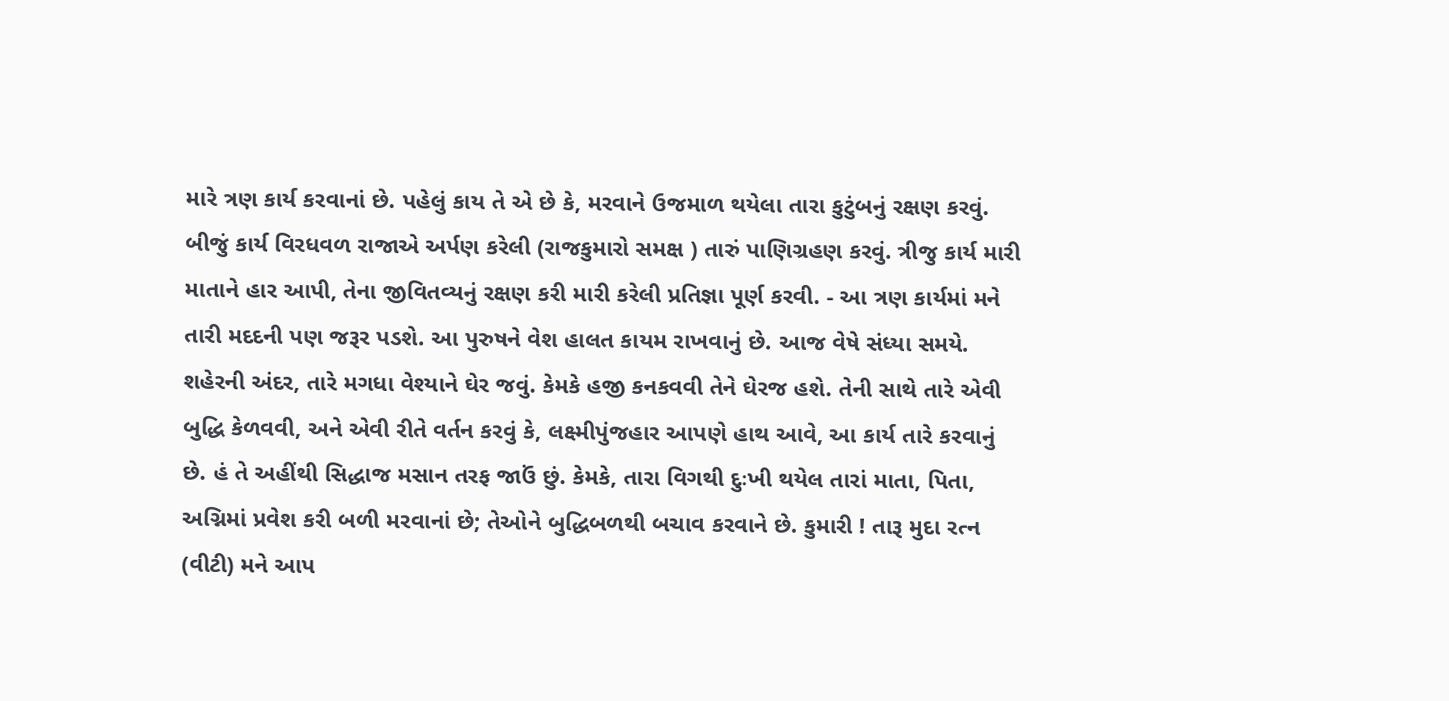મારે ત્રણ કાર્ય કરવાનાં છે. પહેલું કાય તે એ છે કે, મરવાને ઉજમાળ થયેલા તારા કુટુંબનું રક્ષણ કરવું. બીજું કાર્ય વિરધવળ રાજાએ અર્પણ કરેલી (રાજકુમારો સમક્ષ ) તારું પાણિગ્રહણ કરવું. ત્રીજુ કાર્ય મારી માતાને હાર આપી, તેના જીવિતવ્યનું રક્ષણ કરી મારી કરેલી પ્રતિજ્ઞા પૂર્ણ કરવી. - આ ત્રણ કાર્યમાં મને તારી મદદની પણ જરૂર પડશે. આ પુરુષને વેશ હાલત કાયમ રાખવાનું છે. આજ વેષે સંધ્યા સમયે. શહેરની અંદર, તારે મગધા વેશ્યાને ઘેર જવું. કેમકે હજી કનકવવી તેને ઘેરજ હશે. તેની સાથે તારે એવી બુદ્ધિ કેળવવી, અને એવી રીતે વર્તન કરવું કે, લક્ષ્મીપુંજહાર આપણે હાથ આવે, આ કાર્ય તારે કરવાનું છે. હં તે અહીંથી સિદ્ધાજ મસાન તરફ જાઉં છું. કેમકે, તારા વિગથી દુઃખી થયેલ તારાં માતા, પિતા, અગ્નિમાં પ્રવેશ કરી બળી મરવાનાં છે; તેઓને બુદ્ધિબળથી બચાવ કરવાને છે. કુમારી ! તારૂ મુદા રત્ન (વીટી) મને આપ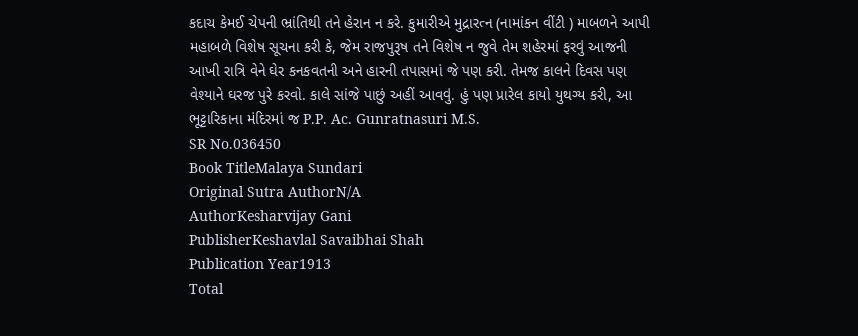કદાચ કેમઈ ચેપની ભ્રાંતિથી તને હેરાન ન કરે. કુમારીએ મુદ્રારત્ન (નામાંકન વીંટી ) માબળને આપી મહાબળે વિશેષ સૂચના કરી કે, જેમ રાજપુરૂષ તને વિશેષ ન જુવે તેમ શહેરમાં ફરવું આજની આખી રાત્રિ વેને ઘેર કનકવતની અને હારની તપાસમાં જે પણ કરી. તેમજ કાલને દિવસ પણ વેશ્યાને ઘરજ પુરે કરવો. કાલે સાંજે પાછું અહીં આવવું. હું પણ પ્રારેલ કાયો યુથગ્ય કરી, આ ભૂટ્ટારિકાના મંદિરમાં જ P.P. Ac. Gunratnasuri M.S.
SR No.036450
Book TitleMalaya Sundari
Original Sutra AuthorN/A
AuthorKesharvijay Gani
PublisherKeshavlal Savaibhai Shah
Publication Year1913
Total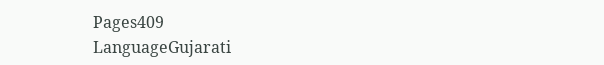Pages409
LanguageGujarati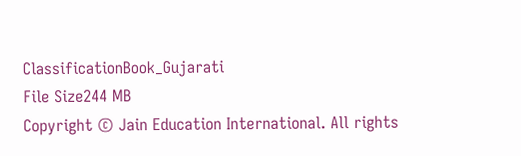ClassificationBook_Gujarati
File Size244 MB
Copyright © Jain Education International. All rights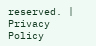reserved. | Privacy Policy